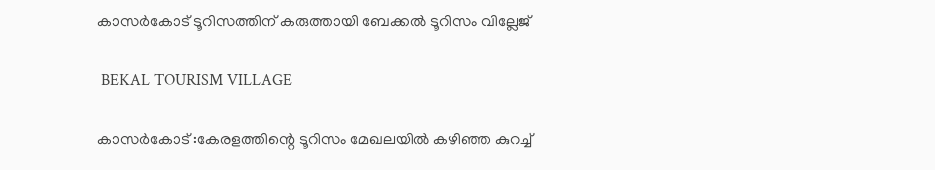കാസർകോട് ടൂറിസത്തിന് കരുത്തായി ബേക്കൽ ടൂറിസം വില്ലേജ്

 BEKAL TOURISM VILLAGE

കാസർകോട് :കേരളത്തിന്റെ ടൂറിസം മേഖലയിൽ കഴിഞ്ഞ കുറച്ച്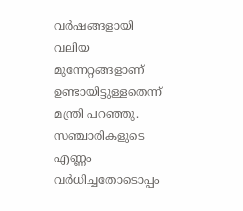വർഷങ്ങളായി വലിയ മുന്നേറ്റങ്ങളാണ് ഉണ്ടായിട്ടുള്ളതെന്ന് മന്ത്രി പറഞ്ഞു. സഞ്ചാരികളുടെ എണ്ണം വർധിച്ചതോടൊപ്പം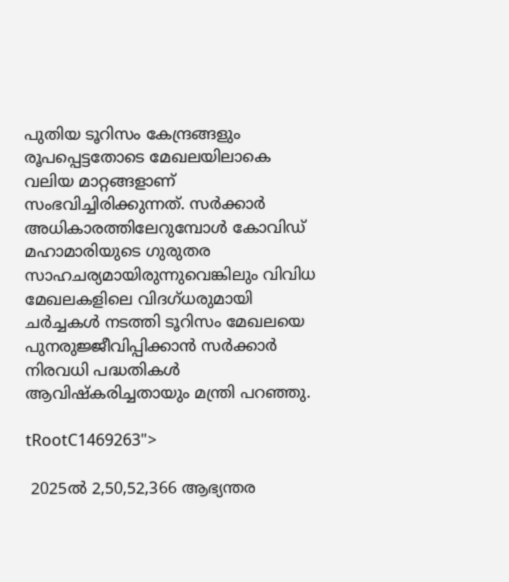പുതിയ ടൂറിസം കേന്ദ്രങ്ങളും രൂപപ്പെട്ടതോടെ മേഖലയിലാകെ വലിയ മാറ്റങ്ങളാണ് സംഭവിച്ചിരിക്കുന്നത്. സർക്കാർ അധികാരത്തിലേറുമ്പോൾ കോവിഡ് മഹാമാരിയുടെ ഗുരുതര സാഹചര്യമായിരുന്നുവെങ്കിലും വിവിധ മേഖലകളിലെ വിദഗ്ധരുമായി ചർച്ചകൾ നടത്തി ടൂറിസം മേഖലയെ പുനരുജ്ജീവിപ്പിക്കാൻ സർക്കാർ നിരവധി പദ്ധതികൾ ആവിഷ്കരിച്ചതായും മന്ത്രി പറഞ്ഞു.

tRootC1469263">

 2025ൽ 2,50,52,366 ആഭ്യന്തര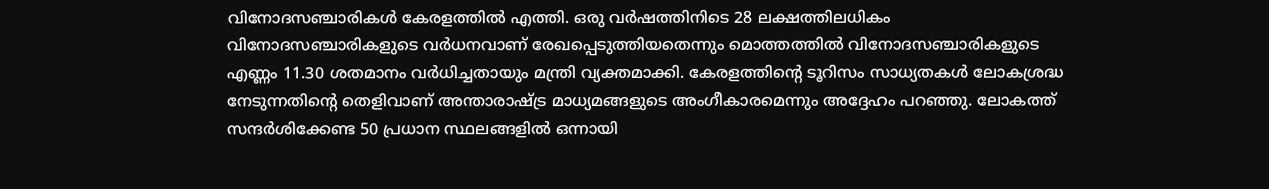വിനോദസഞ്ചാരികൾ കേരളത്തിൽ എത്തി. ഒരു വർഷത്തിനിടെ 28 ലക്ഷത്തിലധികം വിനോദസഞ്ചാരികളുടെ വർധനവാണ് രേഖപ്പെടുത്തിയതെന്നും മൊത്തത്തിൽ വിനോദസഞ്ചാരികളുടെ എണ്ണം 11.30 ശതമാനം വർധിച്ചതായും മന്ത്രി വ്യക്തമാക്കി. കേരളത്തിന്റെ ടൂറിസം സാധ്യതകൾ ലോകശ്രദ്ധ നേടുന്നതിന്റെ തെളിവാണ് അന്താരാഷ്ട്ര മാധ്യമങ്ങളുടെ അംഗീകാരമെന്നും അദ്ദേഹം പറഞ്ഞു. ലോകത്ത് സന്ദർശിക്കേണ്ട 50 പ്രധാന സ്ഥലങ്ങളിൽ ഒന്നായി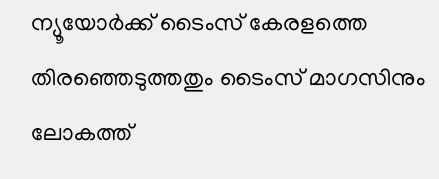ന്യൂയോർക്ക് ടൈംസ് കേരളത്തെ തിരഞ്ഞെടുത്തതും ടൈംസ് മാഗസിനും ലോകത്ത്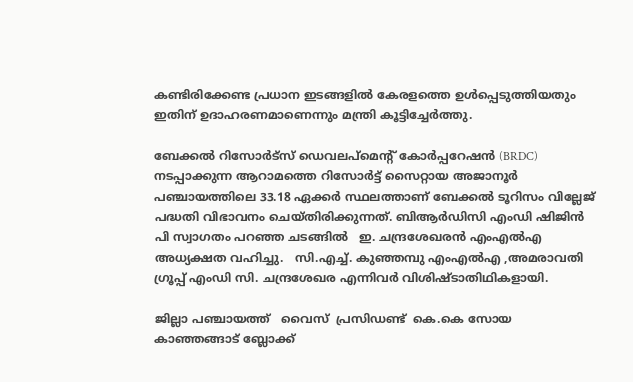കണ്ടിരിക്കേണ്ട പ്രധാന ഇടങ്ങളിൽ കേരളത്തെ ഉൾപ്പെടുത്തിയതും ഇതിന് ഉദാഹരണമാണെന്നും മന്ത്രി കൂട്ടിച്ചേർത്തു.

ബേക്കൽ റിസോർട്സ് ഡെവലപ്മെന്റ് കോർപ്പറേഷൻ (BRDC) നടപ്പാക്കുന്ന ആറാമത്തെ റിസോർട്ട് സൈറ്റായ അജാനൂർ പഞ്ചായത്തിലെ 33.18 ഏക്കർ സ്ഥലത്താണ് ബേക്കൽ ടൂറിസം വില്ലേജ് പദ്ധതി വിഭാവനം ചെയ്തിരിക്കുന്നത്. ബിആർഡിസി എംഡി ഷിജിൻ പി സ്വാഗതം പറഞ്ഞ ചടങ്ങിൽ   ഇ. ചന്ദ്രശേഖരൻ എംഎൽഎ അധ്യക്ഷത വഹിച്ചു.   സി.എച്ച്. കുഞ്ഞമ്പു എംഎൽഎ ,അമരാവതി ഗ്രൂപ്പ് എംഡി സി. ചന്ദ്രശേഖര എന്നിവർ വിശിഷ്ടാതിഥികളായി.

ജില്ലാ പഞ്ചായത്ത്   വൈസ്  പ്രസിഡണ്ട്  കെ.കെ സോയ കാഞ്ഞങ്ങാട് ബ്ലോക്ക്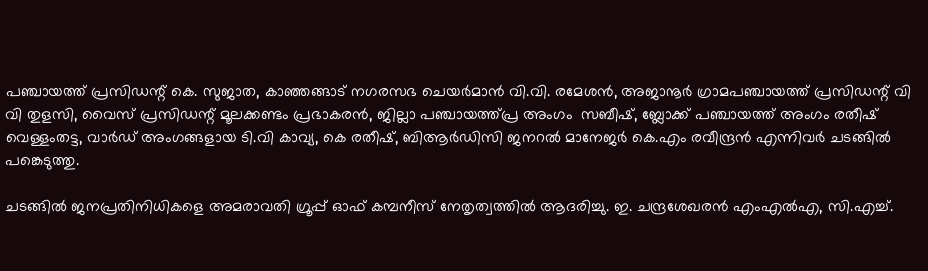പഞ്ചായത്ത് പ്രസിഡന്റ് കെ. സുജാത, കാഞ്ഞങ്ങാട് നഗരസഭ ചെയർമാൻ വി.വി. രമേശൻ, അജാനൂർ ഗ്രാമപഞ്ചായത്ത് പ്രസിഡന്റ് വി വി തുളസി, വൈസ് പ്രസിഡന്റ്‌ മൂലക്കണ്ടം പ്രഭാകരൻ, ജില്ലാ പഞ്ചായത്ത്പ്ര അംഗം  സബീഷ്, ബ്ലോക്ക് പഞ്ചായത്ത് അംഗം രതീഷ് വെള്ളംതട്ട, വാർഡ് അംഗങ്ങളായ ടി.വി കാവ്യ, കെ രതീഷ്, ബിആർഡിസി ജനറൽ മാനേജർ കെ.എം രവീന്ദ്രൻ എന്നിവർ ചടങ്ങിൽ പങ്കെടുത്തു.

ചടങ്ങിൽ ജനപ്രതിനിധികളെ അമരാവതി ഗ്രൂപ്പ് ഓഫ് കമ്പനീസ് നേതൃത്വത്തിൽ ആദരിച്ചു. ഇ. ചന്ദ്രശേഖരൻ എംഎൽഎ, സി.എച്ച്.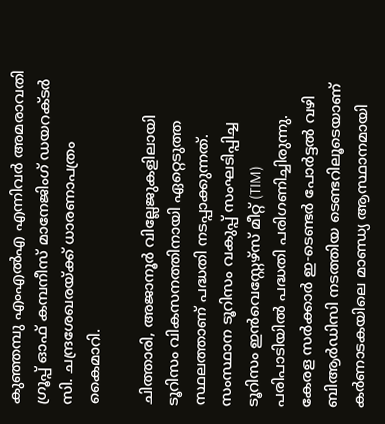കുഞ്ഞമ്പു എംഎൽഎ എന്നിവർ അമരാവതി ഗ്രൂപ്പ് ഓഫ് കമ്പനീസ് മാനേജിംഗ് ഡയറക്ടർ സി. ചന്ദ്രശേഖരയ്ക്ക് ധാരണാപത്രം കൈമാറി.

ചിത്താരി, അജാനൂർ വില്ലേജുകളിലായി ടൂറിസം വികസനത്തിനായി ഏറ്റെടുത്ത സ്ഥലത്താണ് പദ്ധതി നടപ്പാക്കുന്നത്. സംസ്ഥാന ടൂറിസം വകുപ്പ് സംഘടിപ്പിച്ച ടൂറിസം ഇൻവെസ്റ്റേഴ്സ് മീറ്റ് (TIM) പരിപാടിയിൽ പദ്ധതി പരിഗണിച്ചിരുന്നു. കേരള സർക്കാർ ഇ-ടെണ്ടർ പോർട്ടൽ വഴി ബിആർഡിസി നടത്തിയ ടെണ്ടറിലൂടെയാണ് കർണാടകയിലെ മാണ്ഡ്യ ആസ്ഥാനമായി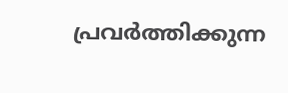പ്രവർത്തിക്കുന്ന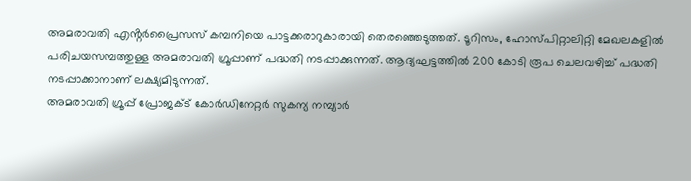അമരാവതി എൻ്റർപ്രൈസസ് കമ്പനിയെ പാട്ടക്കരാറുകാരായി തെരഞ്ഞെടുത്തത്. ടൂറിസം, ഹോസ്പിറ്റാലിറ്റി മേഖലകളിൽ പരിചയസമ്പത്തുള്ള അമരാവതി ഗ്രൂപ്പാണ് പദ്ധതി നടപ്പാക്കുന്നത്. ആദ്യഘട്ടത്തിൽ 200 കോടി രൂപ ചെലവഴിച്ച് പദ്ധതി നടപ്പാക്കാനാണ് ലക്ഷ്യമിടുന്നത്.
അമരാവതി ഗ്രൂപ്പ് പ്രോജക്ട് കോർഡിനേറ്റർ സുകന്യ നമ്പ്യാർ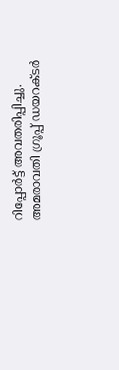റിപ്പോർട്ട് അവതരിപ്പിച്ചു. അമരാവതി ഗ്രൂപ്പ് ഡയറക്ടർ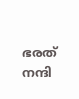ഭരത് നന്ദി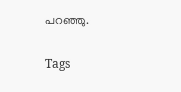പറഞ്ഞു.

Tags